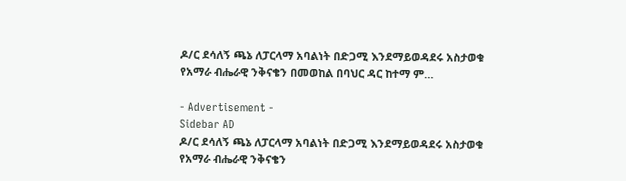ዶ/ር ደሳለኝ ጫኔ ለፓርላማ አባልነት በድጋሚ እንደማይወዳደሩ አስታወቁ የአማራ ብሔራዊ ንቅናቄን በመወከል በባህር ዳር ከተማ ም…

- Advertisement -
Sidebar AD
ዶ/ር ደሳለኝ ጫኔ ለፓርላማ አባልነት በድጋሚ እንደማይወዳደሩ አስታወቁ
የአማራ ብሔራዊ ንቅናቄን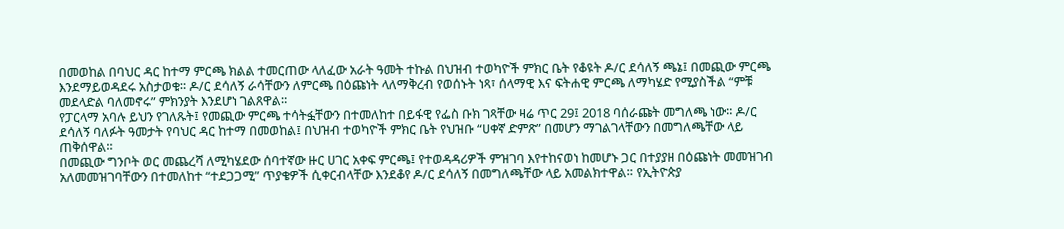በመወከል በባህር ዳር ከተማ ምርጫ ክልል ተመርጠው ላለፈው አራት ዓመት ተኩል በህዝብ ተወካዮች ምክር ቤት የቆዩት ዶ/ር ደሳለኝ ጫኔ፤ በመጪው ምርጫ እንደማይወዳደሩ አስታወቁ። ዶ/ር ደሳለኝ ራሳቸውን ለምርጫ በዕጩነት ላለማቅረብ የወሰኑት ነጻ፣ ሰላማዊ እና ፍትሐዊ ምርጫ ለማካሄድ የሚያስችል “ምቹ መደላድል ባለመኖሩ” ምክንያት እንደሆነ ገልጸዋል።
የፓርላማ አባሉ ይህን የገለጹት፤ የመጪው ምርጫ ተሳትፏቸውን በተመለከተ በይፋዊ የፌስ ቡክ ገጻቸው ዛሬ ጥር 29፤ 2018 ባሰራጩት መግለጫ ነው። ዶ/ር ደሳለኝ ባለፉት ዓመታት የባህር ዳር ከተማ በመወከል፤ በህዝብ ተወካዮች ምክር ቤት የህዝቡ “ሀቀኛ ድምጽ” በመሆን ማገልገላቸውን በመግለጫቸው ላይ ጠቅሰዋል።
በመጪው ግንቦት ወር መጨረሻ ለሚካሄደው ሰባተኛው ዙር ሀገር አቀፍ ምርጫ፤ የተወዳዳሪዎች ምዝገባ እየተከናወነ ከመሆኑ ጋር በተያያዘ በዕጩነት መመዝገብ አለመመዝገባቸውን በተመለከተ “ተደጋጋሚ” ጥያቄዎች ሲቀርብላቸው እንደቆየ ዶ/ር ደሳለኝ በመግለጫቸው ላይ አመልክተዋል። የኢትዮጵያ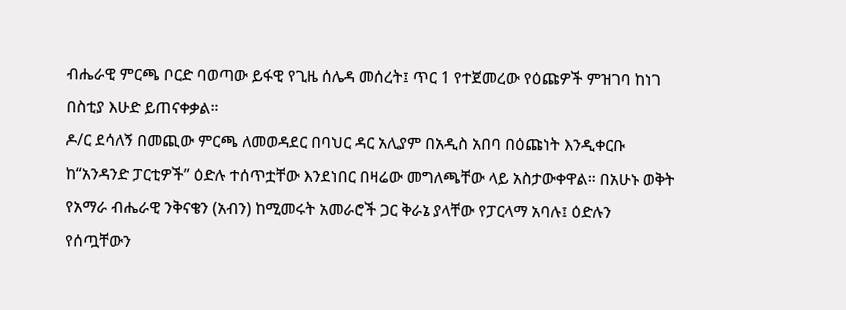ብሔራዊ ምርጫ ቦርድ ባወጣው ይፋዊ የጊዜ ሰሌዳ መሰረት፤ ጥር 1 የተጀመረው የዕጩዎች ምዝገባ ከነገ በስቲያ እሁድ ይጠናቀቃል።
ዶ/ር ደሳለኝ በመጪው ምርጫ ለመወዳደር በባህር ዳር አሊያም በአዲስ አበባ በዕጩነት እንዲቀርቡ ከ“አንዳንድ ፓርቲዎች” ዕድሉ ተሰጥቷቸው እንደነበር በዛሬው መግለጫቸው ላይ አስታውቀዋል። በአሁኑ ወቅት የአማራ ብሔራዊ ንቅናቄን (አብን) ከሚመሩት አመራሮች ጋር ቅራኔ ያላቸው የፓርላማ አባሉ፤ ዕድሉን የሰጧቸውን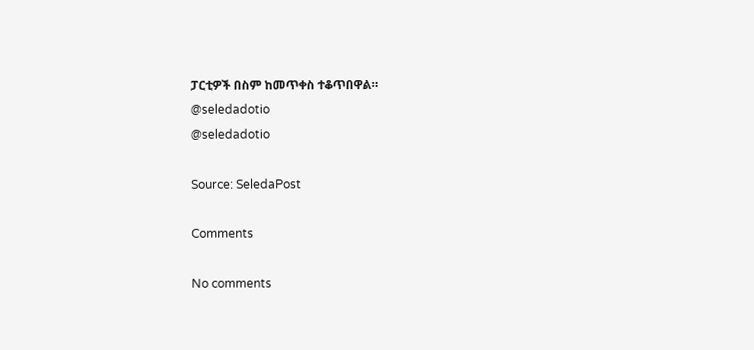ፓርቲዎች በስም ከመጥቀስ ተቆጥበዋል።
@seledadotio
@seledadotio

Source: SeledaPost

Comments

No comments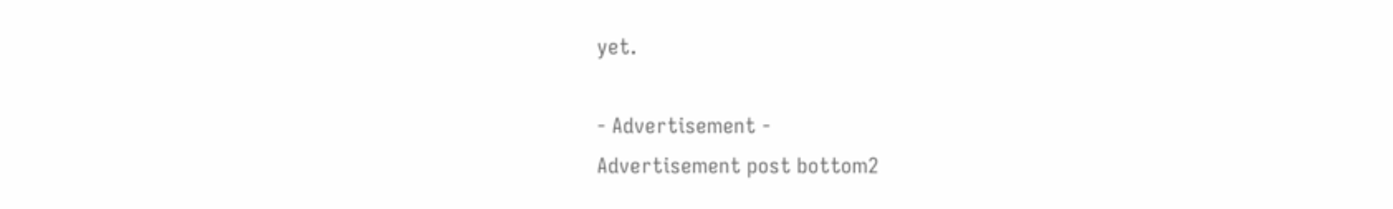yet.

- Advertisement -
Advertisement post bottom2